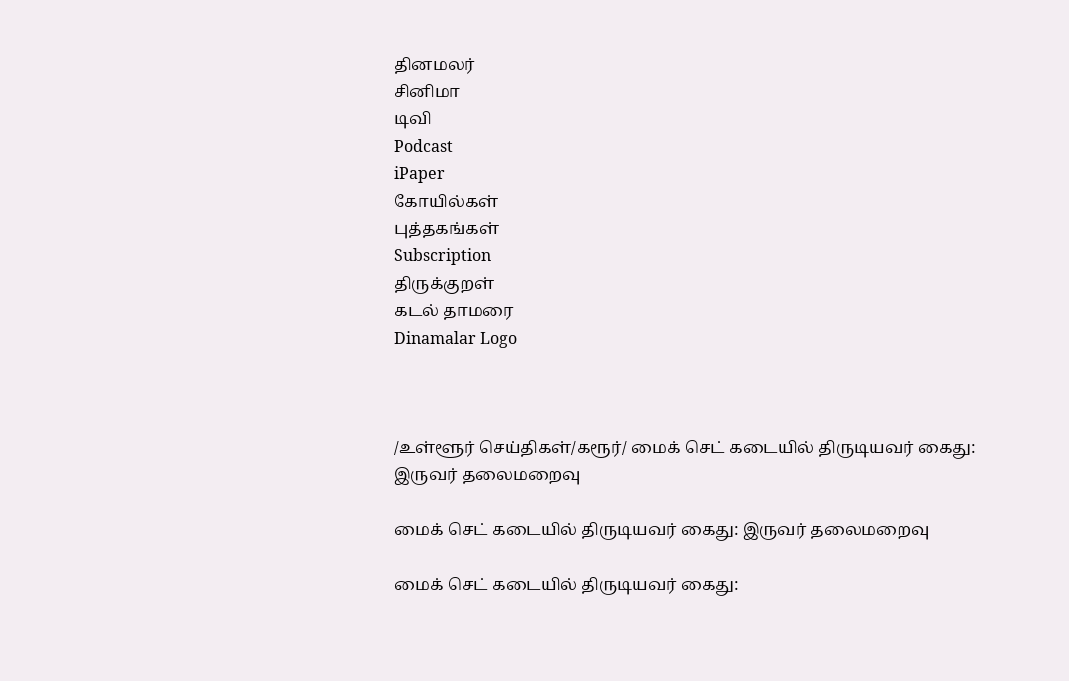தினமலர்
சினிமா
டிவி
Podcast
iPaper
கோயில்கள்
புத்தகங்கள்
Subscription
திருக்குறள்
கடல் தாமரை
Dinamalar Logo



/உள்ளூர் செய்திகள்/கரூர்/ மைக் செட் கடையில் திருடியவர் கைது: இருவர் தலைமறைவு

மைக் செட் கடையில் திருடியவர் கைது: இருவர் தலைமறைவு

மைக் செட் கடையில் திருடியவர் கைது: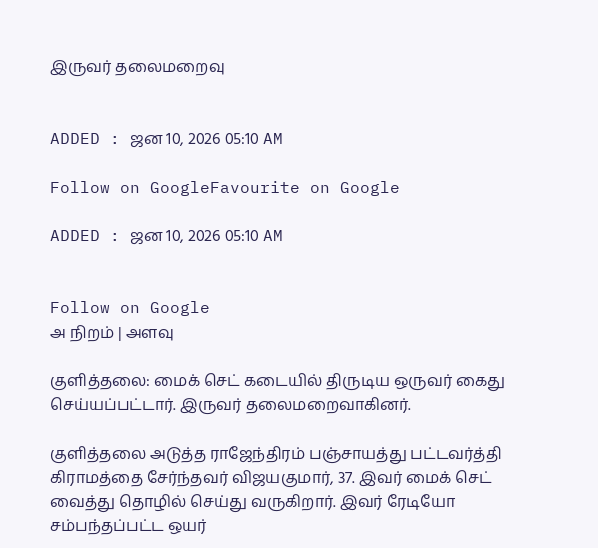இருவர் தலைமறைவு


ADDED : ஜன 10, 2026 05:10 AM

Follow on GoogleFavourite on Google

ADDED : ஜன 10, 2026 05:10 AM


Follow on Google
அ நிறம் | அளவு

குளித்தலை: மைக் செட் கடையில் திருடிய ஒருவர் கைது செய்யப்பட்டார். இருவர் தலைமறைவாகினர்.

குளித்தலை அடுத்த ராஜேந்திரம் பஞ்சாயத்து பட்டவர்த்தி கிராமத்தை சேர்ந்தவர் விஜயகுமார், 37. இவர் மைக் செட் வைத்து தொழில் செய்து வருகிறார். இவர் ரேடியோ சம்பந்தப்பட்ட ஒயர்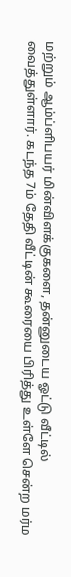மற்றும் ஆம்ப்ளிபயர் மின்விளக்குகளை, தன்னுடைய ஓட்டு வீட்டில் வைத்துள்ளார். கடந்த 7ம் தேதி வீட்டின் கூரையை பிரித்து உள்ளே சென்ற மர்ம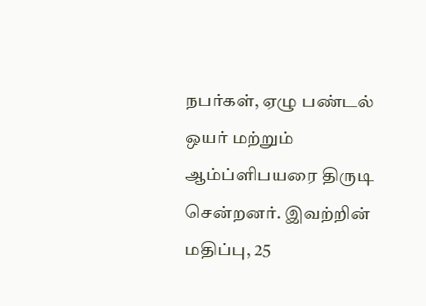நபர்கள், ஏழு பண்டல் ஒயர் மற்றும் ஆம்ப்ளிபயரை திருடி சென்றனர். இவற்றின் மதிப்பு, 25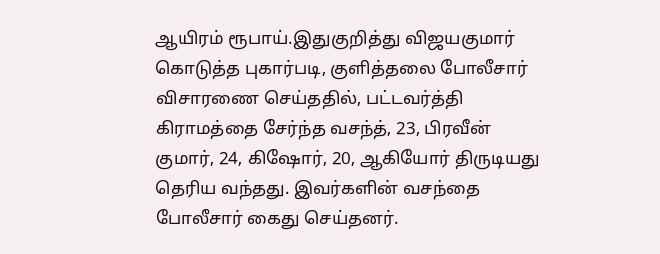ஆயிரம் ரூபாய்.இதுகுறித்து விஜயகுமார் கொடுத்த புகார்படி, குளித்தலை போலீசார் விசாரணை செய்ததில், பட்டவர்த்தி கிராமத்தை சேர்ந்த வசந்த், 23, பிரவீன் குமார், 24, கிஷோர், 20, ஆகியோர் திருடியது தெரிய வந்தது. இவர்களின் வசந்தை போலீசார் கைது செய்தனர்.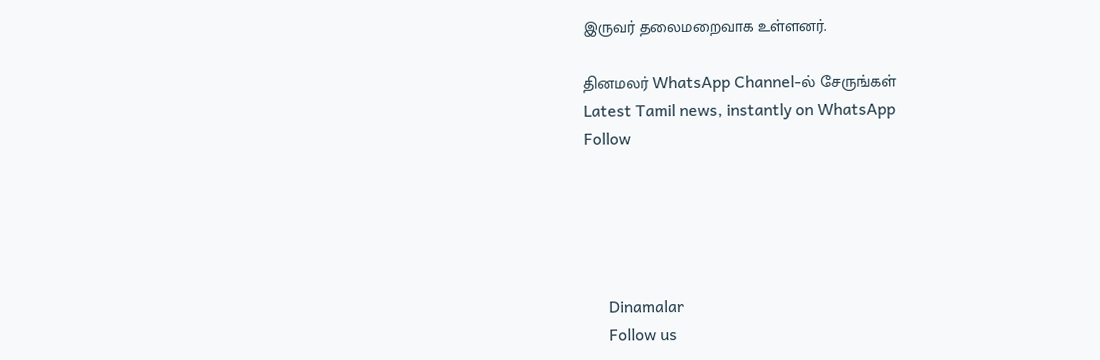இருவர் தலைமறைவாக உள்ளனர்.

தினமலர் WhatsApp Channel-ல் சேருங்கள்
Latest Tamil news, instantly on WhatsApp
Follow





      Dinamalar
      Follow us